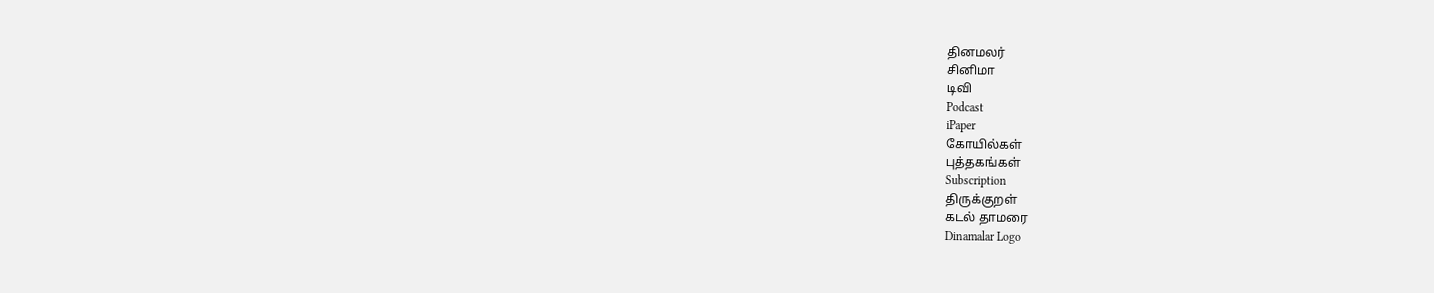தினமலர்
சினிமா
டிவி
Podcast
iPaper
கோயில்கள்
புத்தகங்கள்
Subscription
திருக்குறள்
கடல் தாமரை
Dinamalar Logo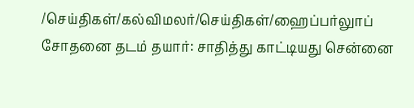/செய்திகள்/கல்விமலர்/செய்திகள்/ஹைப்பர்லுாப் சோதனை தடம் தயார்: சாதித்து காட்டியது சென்னை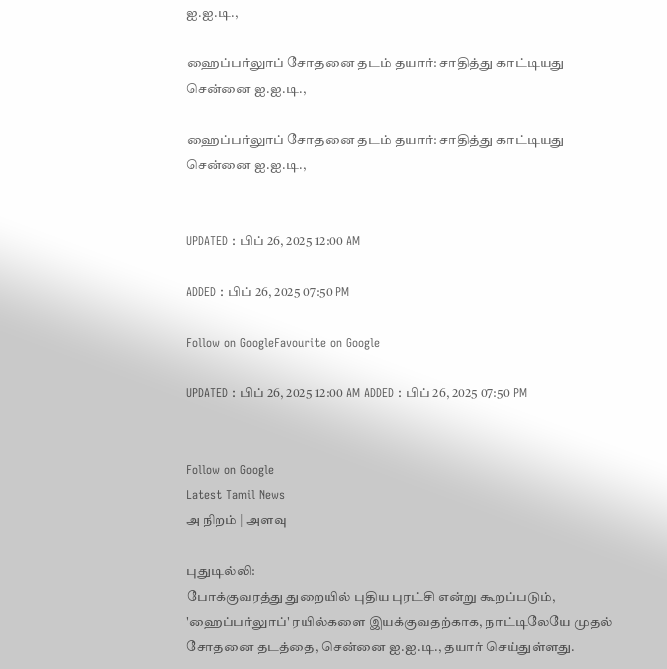ஐ.ஐ.டி.,

ஹைப்பர்லுாப் சோதனை தடம் தயார்: சாதித்து காட்டியது சென்னை ஐ.ஐ.டி.,

ஹைப்பர்லுாப் சோதனை தடம் தயார்: சாதித்து காட்டியது சென்னை ஐ.ஐ.டி.,


UPDATED : பிப் 26, 2025 12:00 AM

ADDED : பிப் 26, 2025 07:50 PM

Follow on GoogleFavourite on Google

UPDATED : பிப் 26, 2025 12:00 AM ADDED : பிப் 26, 2025 07:50 PM


Follow on Google
Latest Tamil News
அ நிறம் | அளவு

புதுடில்லி:
போக்குவரத்து துறையில் புதிய புரட்சி என்று கூறப்படும், 'ஹைப்பர்லுாப்' ரயில்களை இயக்குவதற்காக, நாட்டிலேயே முதல் சோதனை தடத்தை, சென்னை ஐ.ஐ.டி., தயார் செய்துள்ளது.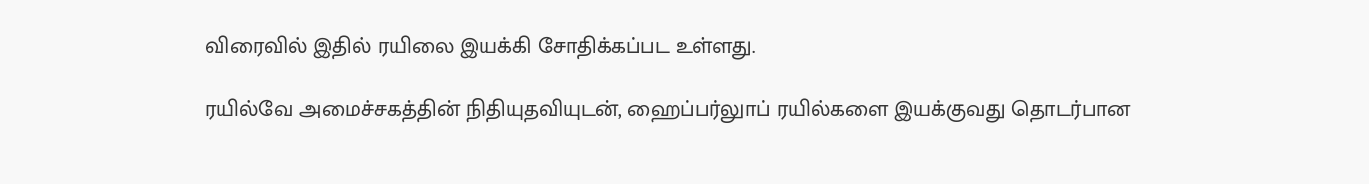விரைவில் இதில் ரயிலை இயக்கி சோதிக்கப்பட உள்ளது.

ரயில்வே அமைச்சகத்தின் நிதியுதவியுடன், ஹைப்பர்லுாப் ரயில்களை இயக்குவது தொடர்பான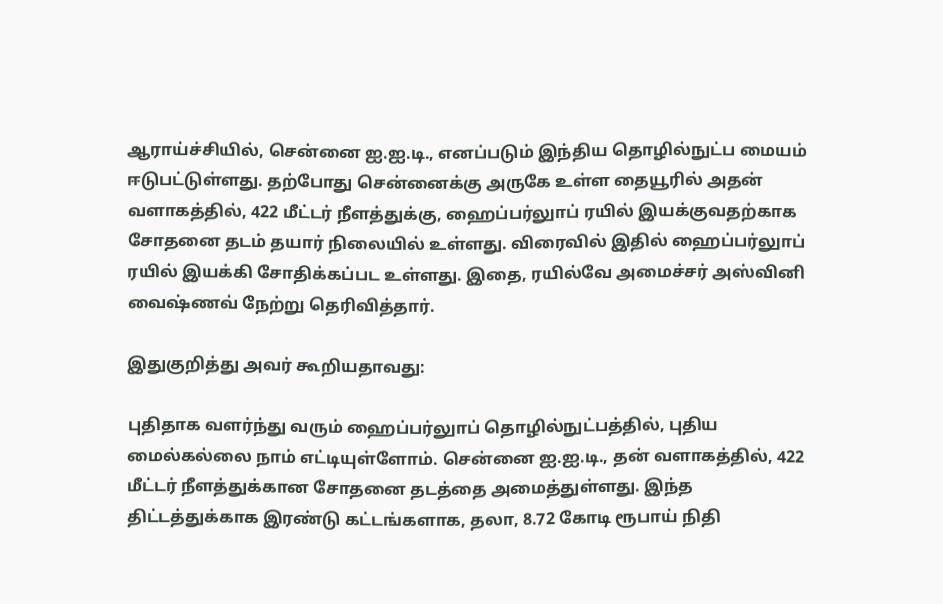ஆராய்ச்சியில், சென்னை ஐ.ஐ.டி., எனப்படும் இந்திய தொழில்நுட்ப மையம் ஈடுபட்டுள்ளது. தற்போது சென்னைக்கு அருகே உள்ள தையூரில் அதன் வளாகத்தில், 422 மீட்டர் நீளத்துக்கு, ஹைப்பர்லுாப் ரயில் இயக்குவதற்காக சோதனை தடம் தயார் நிலையில் உள்ளது. விரைவில் இதில் ஹைப்பர்லுாப் ரயில் இயக்கி சோதிக்கப்பட உள்ளது. இதை, ரயில்வே அமைச்சர் அஸ்வினி வைஷ்ணவ் நேற்று தெரிவித்தார்.

இதுகுறித்து அவர் கூறியதாவது:

புதிதாக வளர்ந்து வரும் ஹைப்பர்லுாப் தொழில்நுட்பத்தில், புதிய மைல்கல்லை நாம் எட்டியுள்ளோம். சென்னை ஐ.ஐ.டி., தன் வளாகத்தில், 422 மீட்டர் நீளத்துக்கான சோதனை தடத்தை அமைத்துள்ளது. இந்த திட்டத்துக்காக இரண்டு கட்டங்களாக, தலா, 8.72 கோடி ரூபாய் நிதி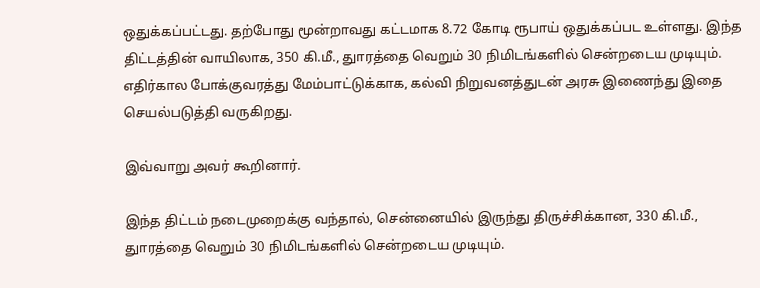ஒதுக்கப்பட்டது. தற்போது மூன்றாவது கட்டமாக 8.72 கோடி ரூபாய் ஒதுக்கப்பட உள்ளது. இந்த திட்டத்தின் வாயிலாக, 350 கி.மீ., துாரத்தை வெறும் 30 நிமிடங்களில் சென்றடைய முடியும். எதிர்கால போக்குவரத்து மேம்பாட்டுக்காக, கல்வி நிறுவனத்துடன் அரசு இணைந்து இதை செயல்படுத்தி வருகிறது.

இவ்வாறு அவர் கூறினார்.

இந்த திட்டம் நடைமுறைக்கு வந்தால், சென்னையில் இருந்து திருச்சிக்கான, 330 கி.மீ., துாரத்தை வெறும் 30 நிமிடங்களில் சென்றடைய முடியும்.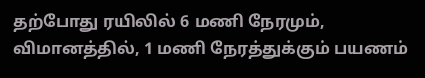தற்போது ரயிலில் 6 மணி நேரமும், விமானத்தில், 1 மணி நேரத்துக்கும் பயணம்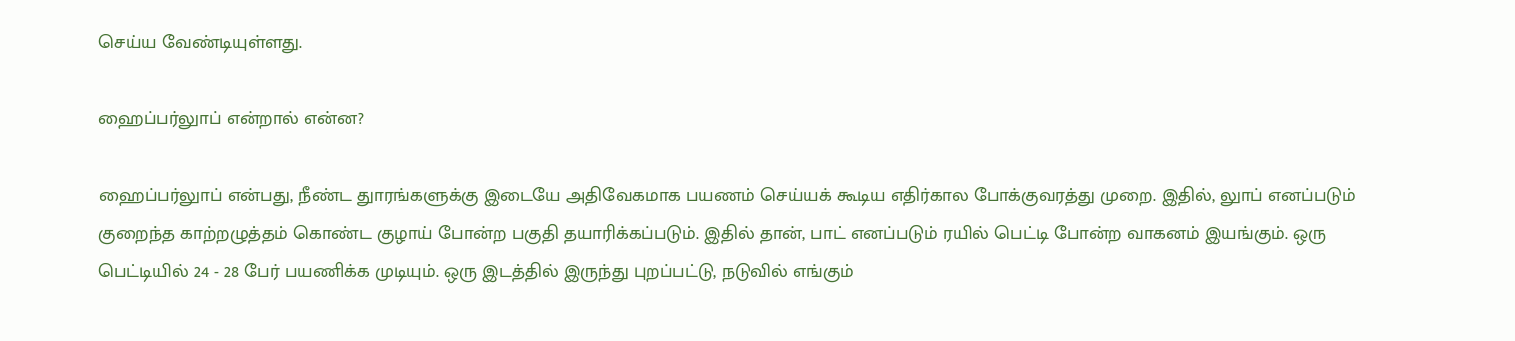செய்ய வேண்டியுள்ளது.

ஹைப்பர்லுாப் என்றால் என்ன?

ஹைப்பர்லுாப் என்பது, நீண்ட துாரங்களுக்கு இடையே அதிவேகமாக பயணம் செய்யக் கூடிய எதிர்கால போக்குவரத்து முறை. இதில், லுாப் எனப்படும் குறைந்த காற்றழுத்தம் கொண்ட குழாய் போன்ற பகுதி தயாரிக்கப்படும். இதில் தான், பாட் எனப்படும் ரயில் பெட்டி போன்ற வாகனம் இயங்கும். ஒரு பெட்டியில் 24 - 28 பேர் பயணிக்க முடியும். ஒரு இடத்தில் இருந்து புறப்பட்டு, நடுவில் எங்கும்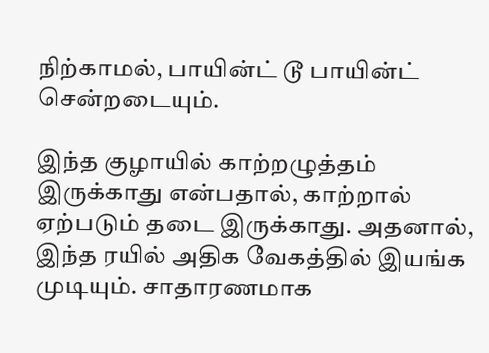நிற்காமல், பாயின்ட் டூ பாயின்ட் சென்றடையும்.

இந்த குழாயில் காற்றழுத்தம் இருக்காது என்பதால், காற்றால் ஏற்படும் தடை இருக்காது. அதனால், இந்த ரயில் அதிக வேகத்தில் இயங்க முடியும். சாதாரணமாக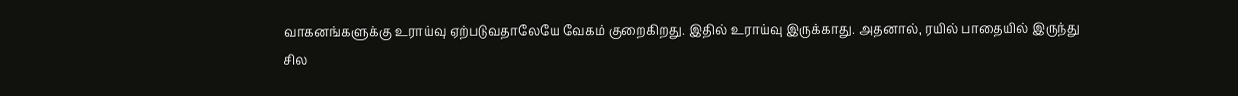வாகனங்களுக்கு உராய்வு ஏற்படுவதாலேயே வேகம் குறைகிறது. இதில் உராய்வு இருக்காது. அதனால், ரயில் பாதையில் இருந்து சில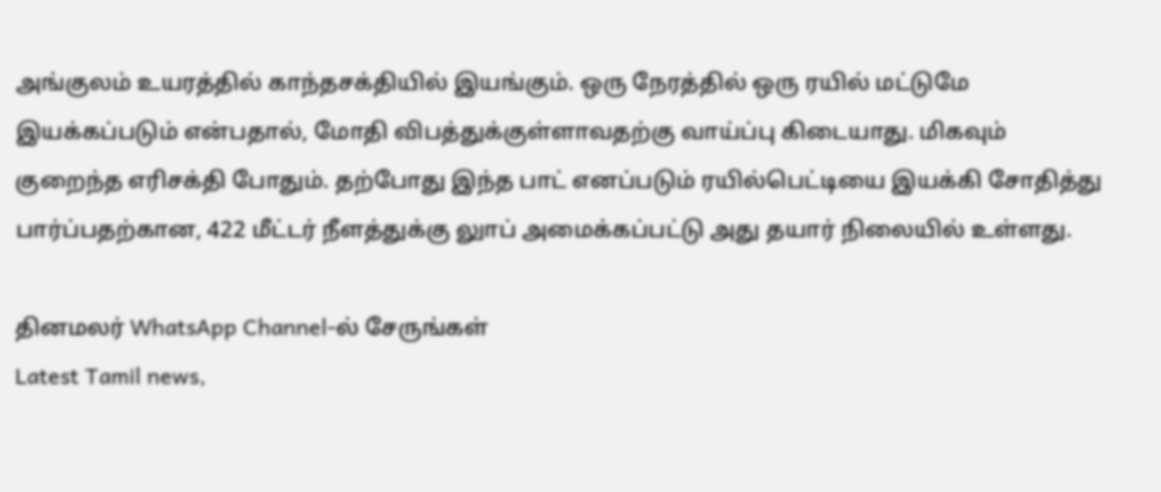அங்குலம் உயரத்தில் காந்தசக்தியில் இயங்கும். ஒரு நேரத்தில் ஒரு ரயில் மட்டுமே இயக்கப்படும் என்பதால், மோதி விபத்துக்குள்ளாவதற்கு வாய்ப்பு கிடையாது. மிகவும் குறைந்த எரிசக்தி போதும். தற்போது இந்த பாட் எனப்படும் ரயில்பெட்டியை இயக்கி சோதித்து பார்ப்பதற்கான, 422 மீட்டர் நீளத்துக்கு லுாப் அமைக்கப்பட்டு அது தயார் நிலையில் உள்ளது.

தினமலர் WhatsApp Channel-ல் சேருங்கள்
Latest Tamil news,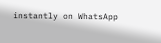instantly on WhatsApp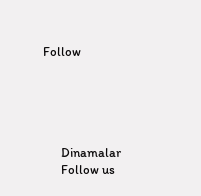Follow





      Dinamalar
      Follow us